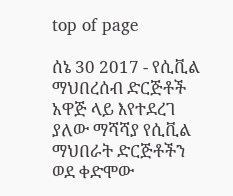top of page

ሰኔ 30 2017 - የሲቪል ማህበረሰብ ድርጅቶች አዋጅ ላይ እየተደረገ ያለው ማሻሻያ የሲቪል ማህበራት ድርጅቶችን ወደ ቀድሞው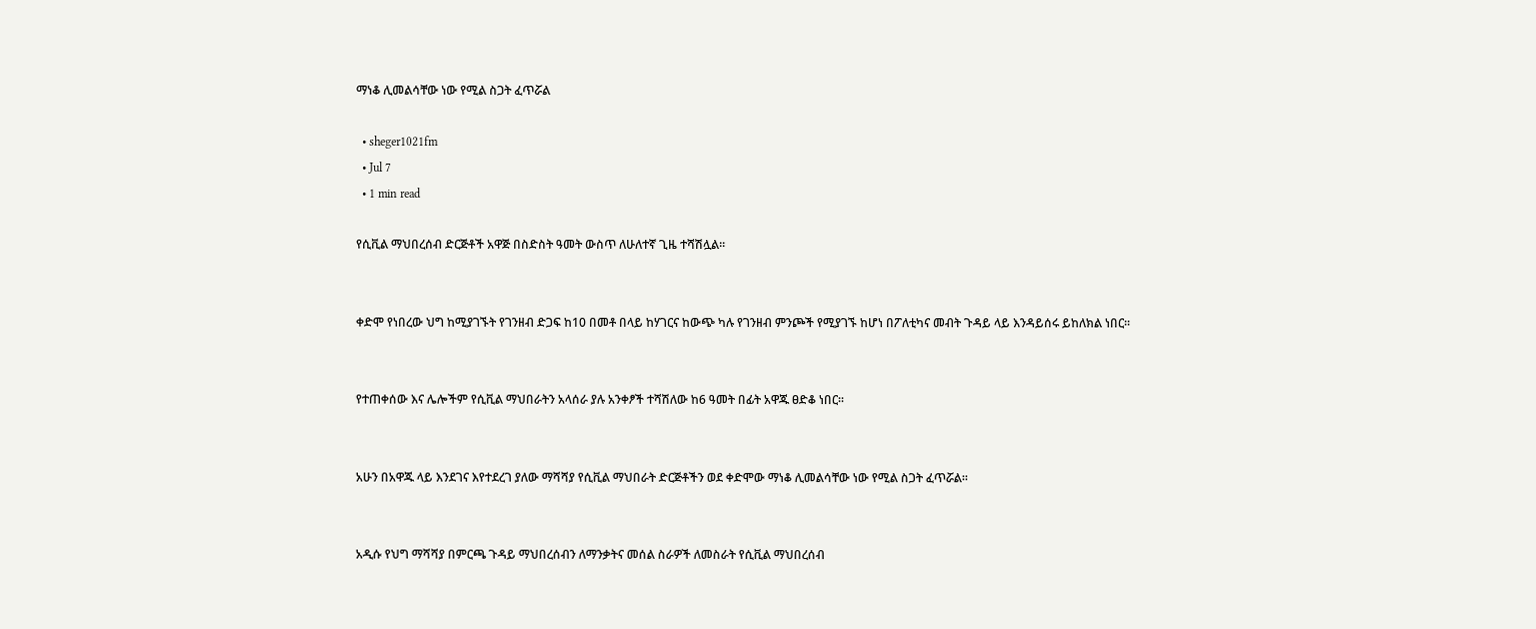ማነቆ ሊመልሳቸው ነው የሚል ስጋት ፈጥሯል

  • sheger1021fm
  • Jul 7
  • 1 min read

የሲቪል ማህበረሰብ ድርጅቶች አዋጅ በስድስት ዓመት ውስጥ ለሁለተኛ ጊዜ ተሻሽሏል፡፡


ቀድሞ የነበረው ህግ ከሚያገኙት የገንዘብ ድጋፍ ከ10 በመቶ በላይ ከሃገርና ከውጭ ካሉ የገንዘብ ምንጮች የሚያገኙ ከሆነ በፖለቲካና መብት ጉዳይ ላይ እንዳይሰሩ ይከለክል ነበር፡፡


የተጠቀሰው እና ሌሎችም የሲቪል ማህበራትን አላሰራ ያሉ አንቀፆች ተሻሽለው ከ6 ዓመት በፊት አዋጁ ፀድቆ ነበር፡፡


አሁን በአዋጁ ላይ እንደገና እየተደረገ ያለው ማሻሻያ የሲቪል ማህበራት ድርጅቶችን ወደ ቀድሞው ማነቆ ሊመልሳቸው ነው የሚል ስጋት ፈጥሯል፡፡


አዲሱ የህግ ማሻሻያ በምርጫ ጉዳይ ማህበረሰብን ለማንቃትና መሰል ስራዎች ለመስራት የሲቪል ማህበረሰብ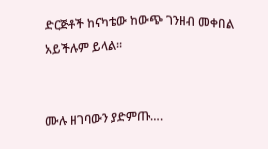ድርጅቶች ከናካቴው ከውጭ ገንዘብ መቀበል አይችሉም ይላል፡፡


ሙሉ ዘገባውን ያድምጡ….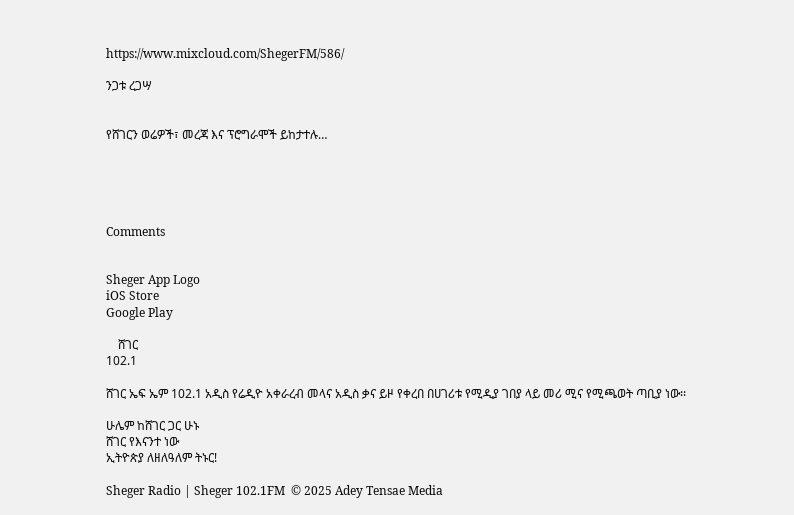https://www.mixcloud.com/ShegerFM/586/

ንጋቱ ረጋሣ


የሸገርን ወሬዎች፣ መረጃ እና ፕሮግራሞች ይከታተሉ…





Comments


Sheger App Logo
iOS Store
Google Play

    ሸገር
102.1

ሸገር ኤፍ ኤም 102.1 አዲስ የሬዲዮ አቀራረብ መላና አዲስ ቃና ይዞ የቀረበ በሀገሪቱ የሚዲያ ገበያ ላይ መሪ ሚና የሚጫወት ጣቢያ ነው፡፡

ሁሌም ከሸገር ጋር ሁኑ
ሸገር የእናንተ ነው
ኢትዮጵያ ለዘለዓለም ትኑር!

Sheger Radio | Sheger 102.1FM  © 2025 Adey Tensae Media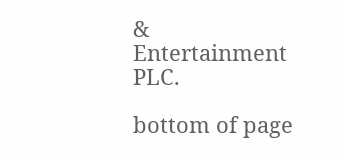& Entertainment PLC.

bottom of page